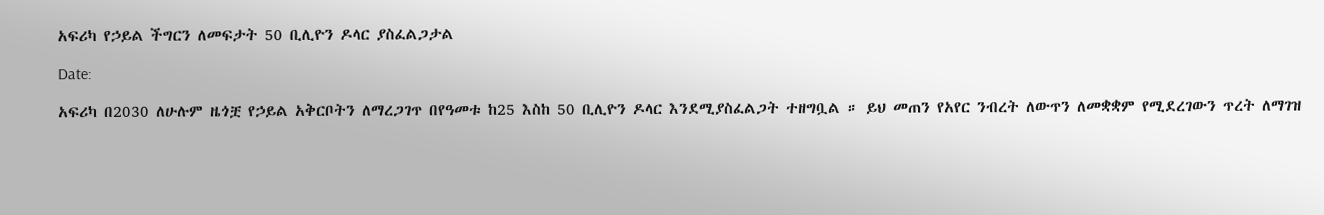አፍሪካ የኃይል ችግርን ለመፍታት 50 ቢሊዮን ዶላር ያስፈልጋታል

Date:

አፍሪካ በ2030 ለሁሉም ዜጎቿ የኃይል አቅርቦትን ለማረጋገጥ በየዓመቱ ከ25 እስከ 50 ቢሊዮን ዶላር እንደሚያስፈልጋት ተዘግቧል ። ይህ መጠን የአየር ንብረት ለውጥን ለመቋቋም የሚደረገውን ጥረት ለማገዝ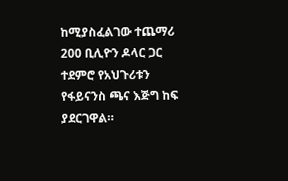ከሚያስፈልገው ተጨማሪ 200 ቢሊዮን ዶላር ጋር ተደምሮ የአህጉሪቱን የፋይናንስ ጫና እጅግ ከፍ ያደርገዋል።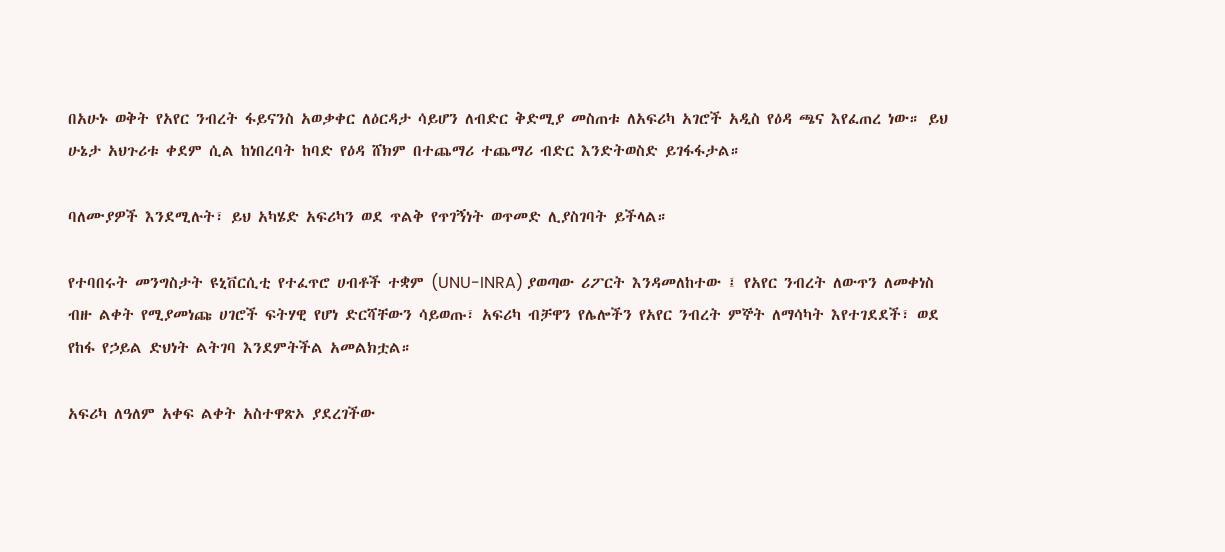በአሁኑ ወቅት የአየር ንብረት ፋይናንስ አወቃቀር ለዕርዳታ ሳይሆን ለብድር ቅድሚያ መስጠቱ ለአፍሪካ አገሮች አዲስ የዕዳ ጫና እየፈጠረ ነው። ይህ ሁኔታ አህጉሪቱ ቀደም ሲል ከነበረባት ከባድ የዕዳ ሸክም በተጨማሪ ተጨማሪ ብድር እንድትወስድ ይገፋፋታል።

ባለሙያዎች እንደሚሉት፣ ይህ አካሄድ አፍሪካን ወደ ጥልቅ የጥገኝነት ወጥመድ ሊያስገባት ይችላል።

የተባበሩት መንግስታት ዩኒቨርሲቲ የተፈጥሮ ሀብቶች ተቋም (UNU-INRA) ያወጣው ሪፖርት እንዳመለከተው ፤ የአየር ንብረት ለውጥን ለመቀነስ ብዙ ልቀት የሚያመነጩ ሀገሮች ፍትሃዊ የሆነ ድርሻቸውን ሳይወጡ፣ አፍሪካ ብቻዋን የሌሎችን የአየር ንብረት ምኞት ለማሳካት እየተገደደች፣ ወደ የከፋ የኃይል ድህነት ልትገባ እንደምትችል አመልክቷል።

አፍሪካ ለዓለም አቀፍ ልቀት አስተዋጽኦ ያደረገችው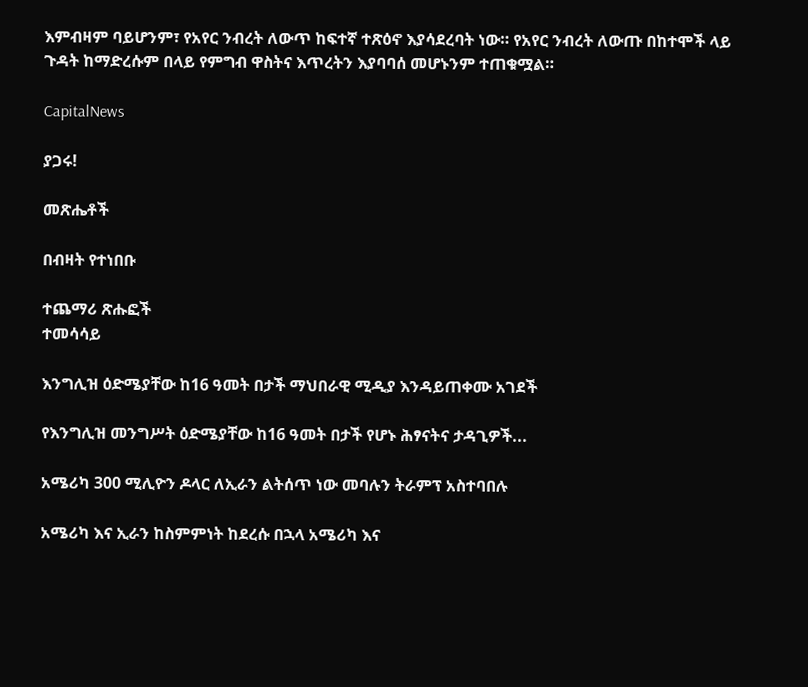እምብዛም ባይሆንም፣ የአየር ንብረት ለውጥ ከፍተኛ ተጽዕኖ እያሳደረባት ነው። የአየር ንብረት ለውጡ በከተሞች ላይ ጉዳት ከማድረሱም በላይ የምግብ ዋስትና እጥረትን እያባባሰ መሆኑንም ተጠቁሟል።

CapitalNews

ያጋሩ!

መጽሔቶች

በብዛት የተነበቡ

ተጨማሪ ጽሑፎች
ተመሳሳይ

እንግሊዝ ዕድሜያቸው ከ16 ዓመት በታች ማህበራዊ ሚዲያ እንዳይጠቀሙ አገደች

የእንግሊዝ መንግሥት ዕድሜያቸው ከ16 ዓመት በታች የሆኑ ሕፃናትና ታዳጊዎች...

አሜሪካ 300 ሚሊዮን ዶላር ለኢራን ልትሰጥ ነው መባሉን ትራምፕ አስተባበሉ

አሜሪካ እና ኢራን ከስምምነት ከደረሱ በኋላ አሜሪካ እና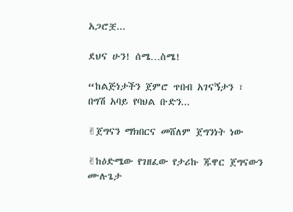አጋሮቿ...

ደህና ሁን! ሰሜ…ስሜ!

“ከልጅነታችን ጀምሮ ጥበብ አገናኝታን ፣ በግሽ አባይ የባህል ቡድን...

✌ጀግናን ማክበርና መሸለም ጀግንነት ነው

✌ከዕድሜው የገዘፈው የታሪኩ ጁዋር ጀግናውን ሙሉጌታ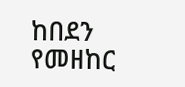ከበደን የመዘከር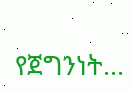የጀግንነት...